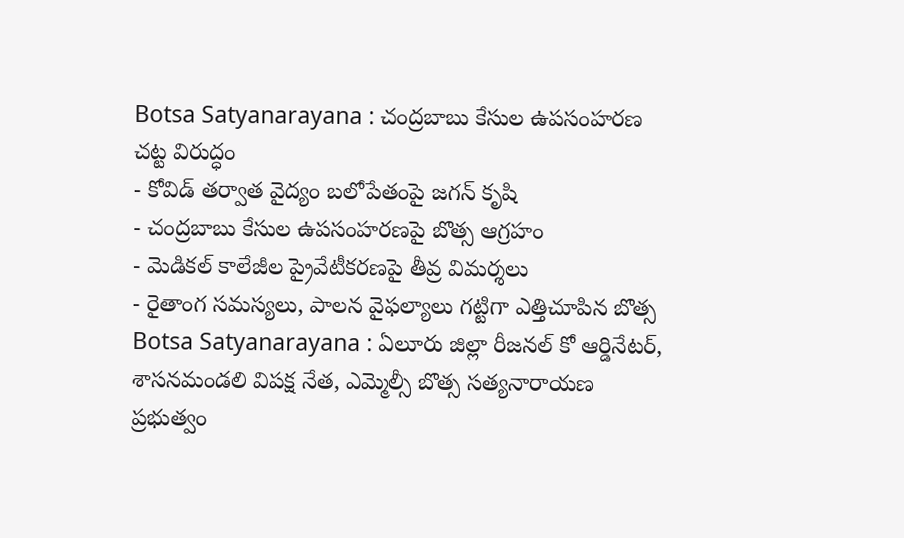Botsa Satyanarayana : చంద్రబాబు కేసుల ఉపసంహరణ చట్ట విరుద్ధం
- కోవిడ్ తర్వాత వైద్యం బలోపేతంపై జగన్ కృషి
- చంద్రబాబు కేసుల ఉపసంహరణపై బొత్స ఆగ్రహం
- మెడికల్ కాలేజీల ప్రైవేటీకరణపై తీవ్ర విమర్శలు
- రైతాంగ సమస్యలు, పాలన వైఫల్యాలు గట్టిగా ఎత్తిచూపిన బొత్స
Botsa Satyanarayana : ఏలూరు జిల్లా రీజనల్ కో ఆర్డినేటర్, శాసనమండలి విపక్ష నేత, ఎమ్మెల్సీ బొత్స సత్యనారాయణ ప్రభుత్వం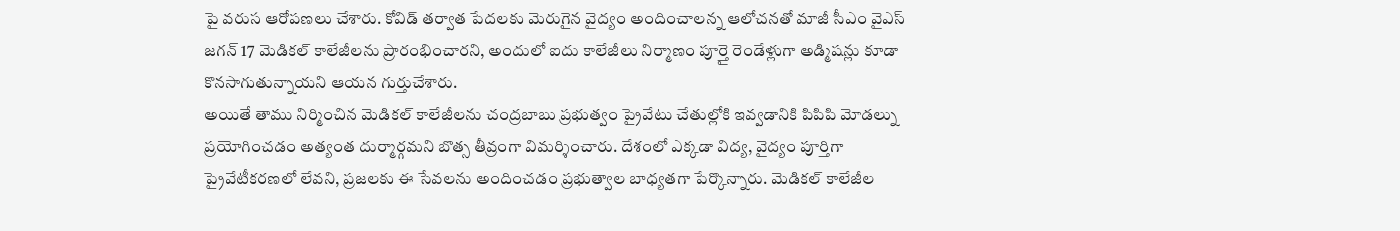పై వరుస ఆరోపణలు చేశారు. కోవిడ్ తర్వాత పేదలకు మెరుగైన వైద్యం అందించాలన్న ఆలోచనతో మాజీ సీఎం వైఎస్ జగన్ 17 మెడికల్ కాలేజీలను ప్రారంభించారని, అందులో ఐదు కాలేజీలు నిర్మాణం పూర్తై రెండేళ్లుగా అడ్మిషన్లు కూడా కొనసాగుతున్నాయని ఆయన గుర్తుచేశారు.
అయితే తాము నిర్మించిన మెడికల్ కాలేజీలను చంద్రబాబు ప్రభుత్వం ప్రైవేటు చేతుల్లోకి ఇవ్వడానికి పిపిపి మోడల్ను ప్రయోగించడం అత్యంత దుర్మార్గమని బొత్స తీవ్రంగా విమర్శించారు. దేశంలో ఎక్కడా విద్య, వైద్యం పూర్తిగా ప్రైవేటీకరణలో లేవని, ప్రజలకు ఈ సేవలను అందించడం ప్రభుత్వాల బాధ్యతగా పేర్కొన్నారు. మెడికల్ కాలేజీల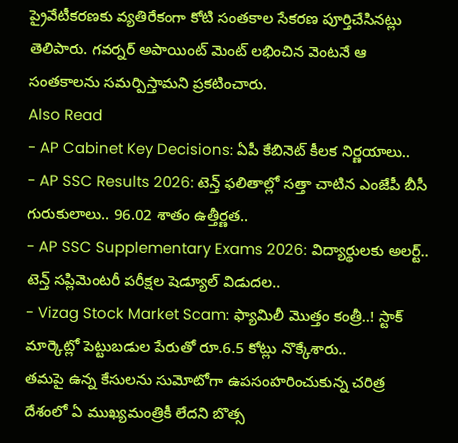ప్రైవేటీకరణకు వ్యతిరేకంగా కోటి సంతకాల సేకరణ పూర్తిచేసినట్లు తెలిపారు. గవర్నర్ అపాయింట్ మెంట్ లభించిన వెంటనే ఆ సంతకాలను సమర్పిస్తామని ప్రకటించారు.
Also Read
- AP Cabinet Key Decisions: ఏపీ కేబినెట్ కీలక నిర్ణయాలు..
- AP SSC Results 2026: టెన్త్ ఫలితాల్లో సత్తా చాటిన ఎంజేపీ బీసీ గురుకులాలు.. 96.02 శాతం ఉత్తీర్ణత..
- AP SSC Supplementary Exams 2026: విద్యార్థులకు అలర్ట్.. టెన్త్ సప్లిమెంటరీ పరీక్షల షెడ్యూల్ విడుదల..
- Vizag Stock Market Scam: ఫ్యామిలీ మొత్తం కంత్రీ..! స్టాక్ మార్కెట్లో పెట్టుబడుల పేరుతో రూ.6.5 కోట్లు నొక్కేశారు..
తమపై ఉన్న కేసులను సుమోటోగా ఉపసంహరించుకున్న చరిత్ర దేశంలో ఏ ముఖ్యమంత్రికీ లేదని బొత్స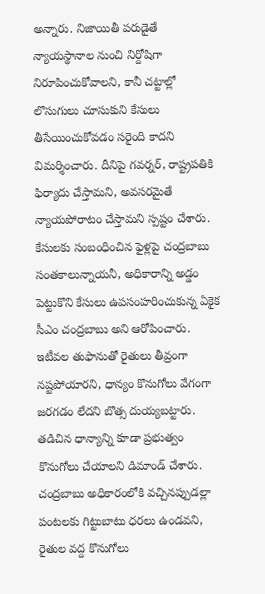అన్నారు. నిజాయితీ పరుడైతే న్యాయస్థానాల నుంచి నిర్దోషిగా నిరూపించుకోవాలని, కానీ చట్టాల్లో లొసుగులు చూసుకుని కేసులు తీసేయించుకోవడం సరైంది కాదని విమర్శించారు. దీనిపై గవర్నర్, రాష్ట్రపతికి ఫిర్యాదు చేస్తామని, అవసరమైతే న్యాయపోరాటం చేస్తామని స్పష్టం చేశారు. కేసులకు సంబంధించిన ఫైళ్లపై చంద్రబాబు సంతకాలున్నాయనీ, అధికారాన్ని అడ్డం పెట్టుకొని కేసులు ఉపసంహరించుకున్న ఏకైక సీఎం చంద్రబాబు అని ఆరోపించారు.
ఇటీవల తుఫానుతో రైతులు తీవ్రంగా నష్టపోయారని, ధాన్యం కొనుగోలు వేగంగా జరగడం లేదని బొత్స దుయ్యబట్టారు. తడిచిన ధాన్యాన్ని కూడా ప్రభుత్వం కొనుగోలు చేయాలని డిమాండ్ చేశారు. చంద్రబాబు అధికారంలోకి వచ్చినప్పుడల్లా పంటలకు గిట్టుబాటు ధరలు ఉండవని, రైతుల వద్ద కొనుగోలు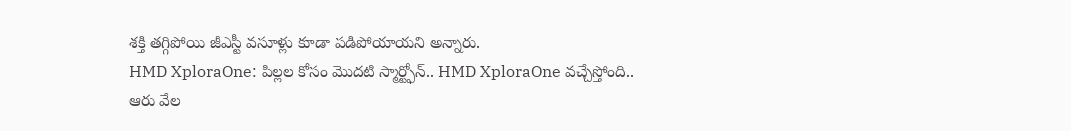శక్తి తగ్గిపోయి జీఎస్టీ వసూళ్లు కూడా పడిపోయాయని అన్నారు.
HMD XploraOne: పిల్లల కోసం మొదటి స్మార్ట్ఫోన్.. HMD XploraOne వచ్చేస్తోంది..
ఆరు వేల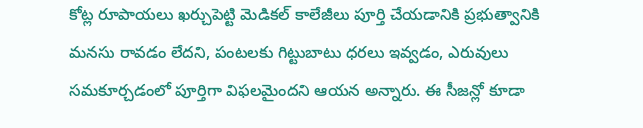కోట్ల రూపాయలు ఖర్చుపెట్టి మెడికల్ కాలేజీలు పూర్తి చేయడానికి ప్రభుత్వానికి మనసు రావడం లేదని, పంటలకు గిట్టుబాటు ధరలు ఇవ్వడం, ఎరువులు సమకూర్చడంలో పూర్తిగా విఫలమైందని ఆయన అన్నారు. ఈ సీజన్లో కూడా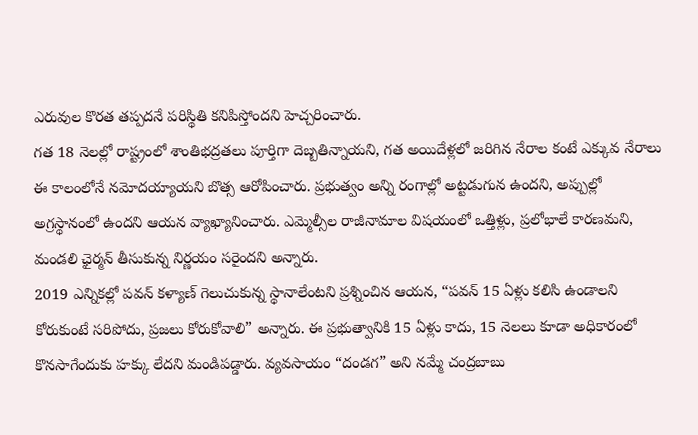ఎరువుల కొరత తప్పదనే పరిస్థితి కనిపిస్తోందని హెచ్చరించారు.
గత 18 నెలల్లో రాష్ట్రంలో శాంతిభద్రతలు పూర్తిగా దెబ్బతిన్నాయని, గత అయిదేళ్లలో జరిగిన నేరాల కంటే ఎక్కువ నేరాలు ఈ కాలంలోనే నమోదయ్యాయని బొత్స ఆరోపించారు. ప్రభుత్వం అన్ని రంగాల్లో అట్టడుగున ఉందని, అప్పుల్లో అగ్రస్థానంలో ఉందని ఆయన వ్యాఖ్యానించారు. ఎమ్మెల్సీల రాజీనామాల విషయంలో ఒత్తిళ్లు, ప్రలోభాలే కారణమని, మండలి ఛైర్మన్ తీసుకున్న నిర్ణయం సరైందని అన్నారు.
2019 ఎన్నికల్లో పవన్ కళ్యాణ్ గెలుచుకున్న స్థానాలేంటని ప్రశ్నించిన ఆయన, “పవన్ 15 ఏళ్లు కలిసి ఉండాలని కోరుకుంటే సరిపోదు, ప్రజలు కోరుకోవాలి” అన్నారు. ఈ ప్రభుత్వానికి 15 ఏళ్లు కాదు, 15 నెలలు కూడా అధికారంలో కొనసాగేందుకు హక్కు లేదని మండిపడ్డారు. వ్యవసాయం “దండగ” అని నమ్మే చంద్రబాబు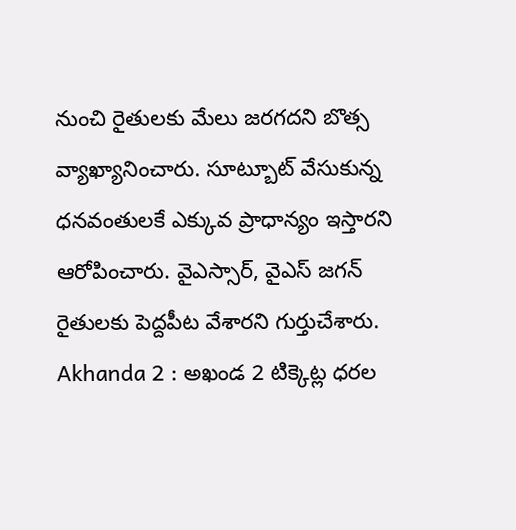నుంచి రైతులకు మేలు జరగదని బొత్స వ్యాఖ్యానించారు. సూట్బూట్ వేసుకున్న ధనవంతులకే ఎక్కువ ప్రాధాన్యం ఇస్తారని ఆరోపించారు. వైఎస్సార్, వైఎస్ జగన్ రైతులకు పెద్దపీట వేశారని గుర్తుచేశారు.
Akhanda 2 : అఖండ 2 టిక్కెట్ల ధరల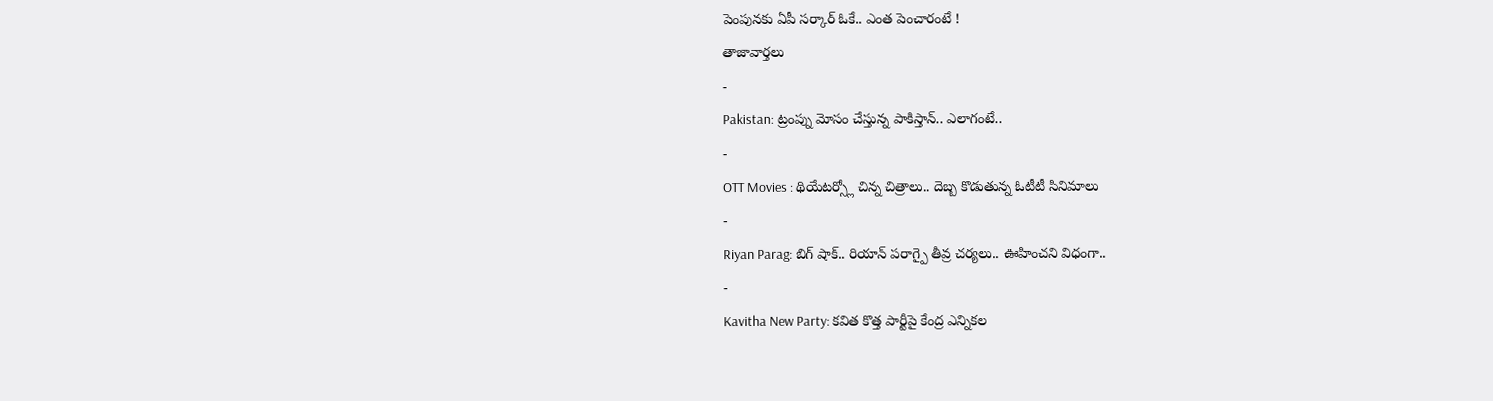పెంపునకు ఏపీ సర్కార్ ఓకే.. ఎంత పెంచారంటే !
తాజావార్తలు
-
Pakistan: ట్రంప్ను మోసం చేస్తున్న పాకిస్తాన్.. ఎలాగంటే..
-
OTT Movies : థియేటర్స్లో చిన్న చిత్రాలు.. దెబ్బ కొడుతున్న ఓటీటీ సినిమాలు
-
Riyan Parag: బిగ్ షాక్.. రియాన్ పరాగ్పై తీవ్ర చర్యలు.. ఊహించని విధంగా..
-
Kavitha New Party: కవిత కొత్త పార్టీపై కేంద్ర ఎన్నికల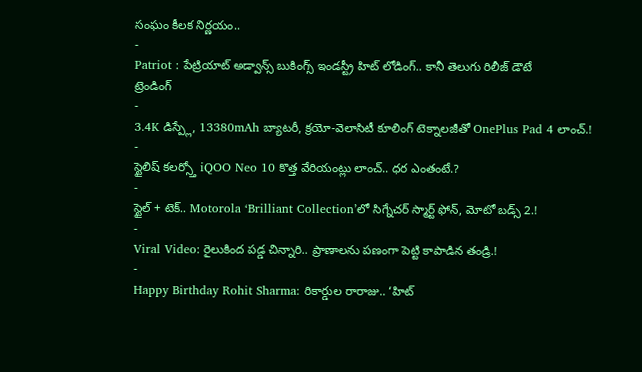సంఘం కీలక నిర్ణయం..
-
Patriot : పేట్రియాట్ అడ్వాన్స్ బుకింగ్స్ ఇండస్ట్రీ హిట్ లోడింగ్.. కానీ తెలుగు రిలీజ్ డౌటే
ట్రెండింగ్
-
3.4K డిస్ప్లే, 13380mAh బ్యాటరీ, క్రయో-వెలాసిటీ కూలింగ్ టెక్నాలజీతో OnePlus Pad 4 లాంచ్.!
-
స్టైలిష్ కలర్స్తో iQOO Neo 10 కొత్త వేరియంట్లు లాంచ్.. ధర ఎంతంటే.?
-
స్టైల్ + టెక్.. Motorola ‘Brilliant Collection’లో సిగ్నేచర్ స్మార్ట్ ఫోన్, మోటో బడ్స్ 2.!
-
Viral Video: రైలుకింద పడ్డ చిన్నారి.. ప్రాణాలను పణంగా పెట్టి కాపాడిన తండ్రి.!
-
Happy Birthday Rohit Sharma: రికార్డుల రారాజు.. ‘హిట్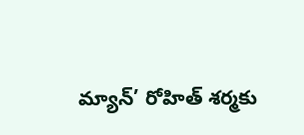మ్యాన్’ రోహిత్ శర్మకు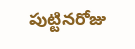పుట్టినరోజు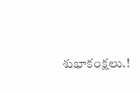శుభాకంక్షలు.!